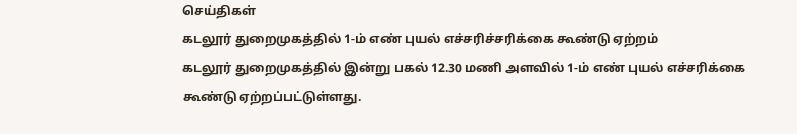செய்திகள்
கடலூர் துறைமுகத்தில் 1-ம் எண் புயல் எச்சரிச்சரிக்கை கூண்டு ஏற்றம்
கடலூர் துறைமுகத்தில் இன்று பகல் 12.30 மணி அளவில் 1-ம் எண் புயல் எச்சரிக்கை கூண்டு ஏற்றப்பட்டுள்ளது.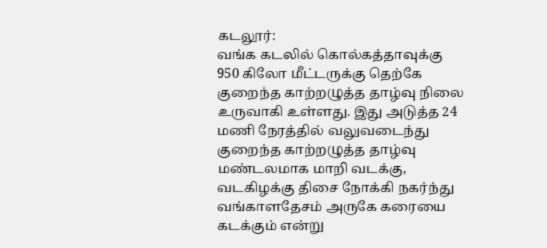கடலூர்:
வங்க கடலில் கொல்கத்தாவுக்கு 950 கிலோ மீட்டருக்கு தெற்கே குறைந்த காற்றழுத்த தாழ்வு நிலை உருவாகி உள்ளது. இது அடுத்த 24 மணி நேரத்தில் வலுவடைந்து குறைந்த காற்றழுத்த தாழ்வு மண்டலமாக மாறி வடக்கு, வடகிழக்கு திசை நோக்கி நகர்ந்து வங்காளதேசம் அருகே கரையை கடக்கும் என்று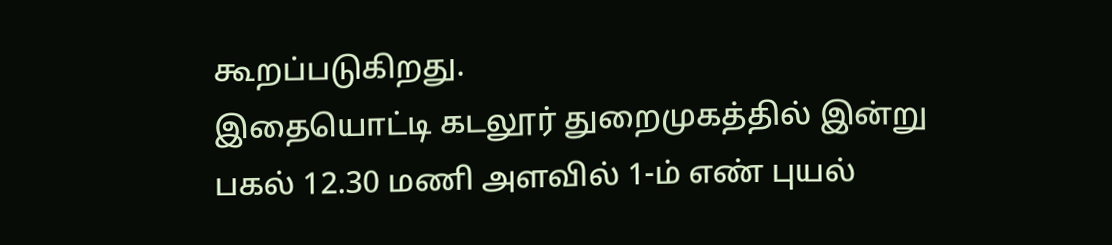கூறப்படுகிறது.
இதையொட்டி கடலூர் துறைமுகத்தில் இன்று பகல் 12.30 மணி அளவில் 1-ம் எண் புயல்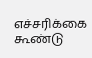எச்சரிக்கை கூண்டு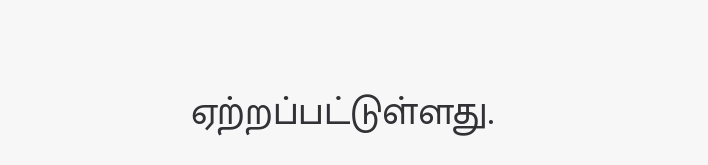ஏற்றப்பட்டுள்ளது.